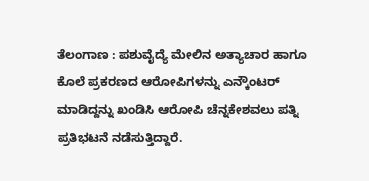ತೆಲಂಗಾಣ : ಪಶುವೈದ್ಯೆ ಮೇಲಿನ ಅತ್ಯಾಚಾರ ಹಾಗೂ ಕೊಲೆ ಪ್ರಕರಣದ ಆರೋಪಿಗಳನ್ನು ಎನ್ಕೌಂಟರ್ ಮಾಡಿದ್ದನ್ನು ಖಂಡಿಸಿ ಆರೋಪಿ ಚೆನ್ನಕೇಶವಲು ಪತ್ನಿ ಪ್ರತಿಭಟನೆ ನಡೆಸುತ್ತಿದ್ದಾರೆ.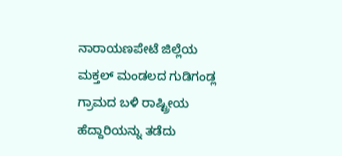ನಾರಾಯಣಪೇಟೆ ಜಿಲ್ಲೆಯ ಮಕ್ತಲ್ ಮಂಡಲದ ಗುಡಿಗಂಡ್ಲ ಗ್ರಾಮದ ಬಳಿ ರಾಷ್ಟ್ರೀಯ ಹೆದ್ದಾರಿಯನ್ನು ತಡೆದು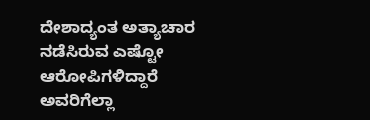ದೇಶಾದ್ಯಂತ ಅತ್ಯಾಚಾರ ನಡೆಸಿರುವ ಎಷ್ಟೋ ಆರೋಪಿಗಳಿದ್ದಾರೆ ಅವರಿಗೆಲ್ಲಾ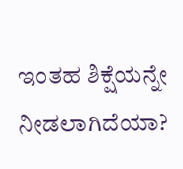ಇಂತಹ ಶಿಕ್ಷೆಯನ್ನೇ ನೀಡಲಾಗಿದೆಯಾ?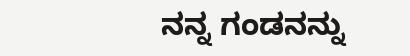ನನ್ನ ಗಂಡನನ್ನು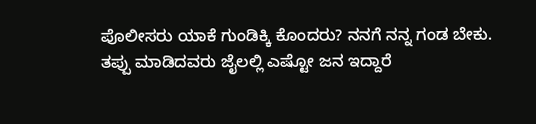ಪೊಲೀಸರು ಯಾಕೆ ಗುಂಡಿಕ್ಕಿ ಕೊಂದರು? ನನಗೆ ನನ್ನ ಗಂಡ ಬೇಕು. ತಪ್ಪು ಮಾಡಿದವರು ಜೈಲಲ್ಲಿ ಎಷ್ಟೋ ಜನ ಇದ್ದಾರೆ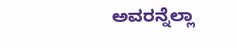ಅವರನ್ನೆಲ್ಲಾ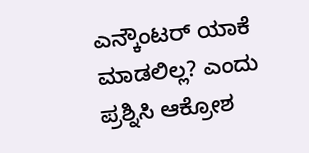ಎನ್ಕೌಂಟರ್ ಯಾಕೆ ಮಾಡಲಿಲ್ಲ? ಎಂದು ಪ್ರಶ್ನಿಸಿ ಆಕ್ರೋಶ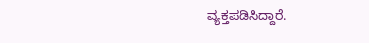ವ್ಯಕ್ತಪಡಿಸಿದ್ದಾರೆ.